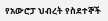የአውሮፓ ህብረት የስደተኞች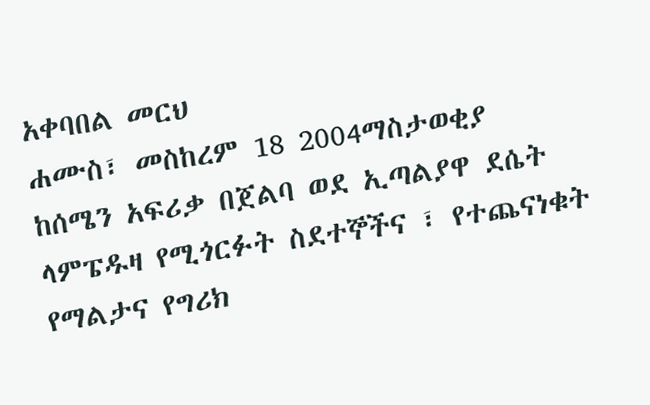አቀባበል መርህ
ሐሙስ፣ መስከረም 18 2004ማስታወቂያ
ከሰሜን አፍሪቃ በጀልባ ወደ ኢጣልያዋ ደሴት ላምፔዱዛ የሚጎርፉት ስደተኞችና ፣ የተጨናነቁት የማልታና የግሪክ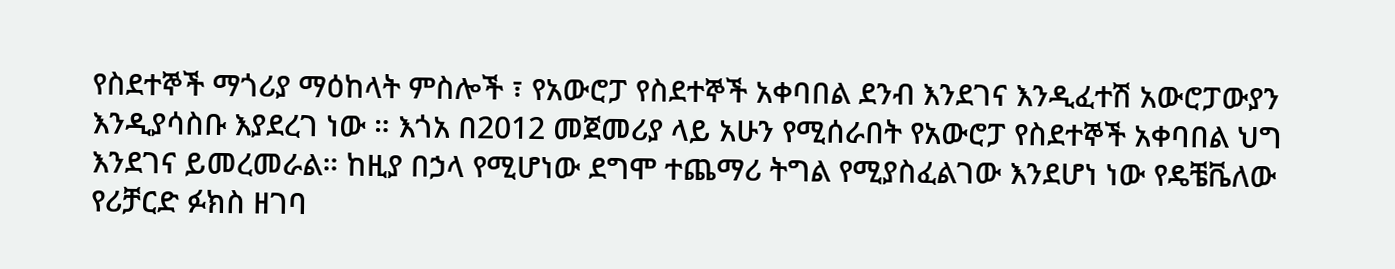የስደተኞች ማጎሪያ ማዕከላት ምስሎች ፣ የአውሮፓ የስደተኞች አቀባበል ደንብ እንደገና እንዲፈተሽ አውሮፓውያን እንዲያሳስቡ እያደረገ ነው ። እጎአ በ2012 መጀመሪያ ላይ አሁን የሚሰራበት የአውሮፓ የስደተኞች አቀባበል ህግ እንደገና ይመረመራል። ከዚያ በኃላ የሚሆነው ደግሞ ተጨማሪ ትግል የሚያስፈልገው እንደሆነ ነው የዴቼቬለው የሪቻርድ ፉክስ ዘገባ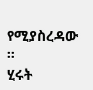የሚያስረዳው ።
ሂሩት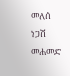መለሰ
ነጋሽ መሐመድ